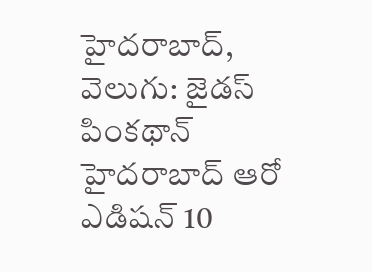హైదరాబాద్, వెలుగు: జైడస్ పింకథాన్ హైదరాబాద్ ఆరో ఎడిషన్ 10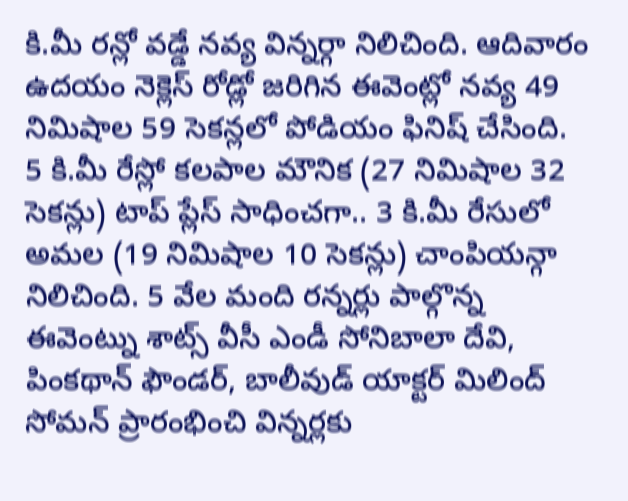కి.మీ రన్లో వడ్డే నవ్య విన్నర్గా నిలిచింది. ఆదివారం ఉదయం నెక్లెస్ రోడ్లో జరిగిన ఈవెంట్లో నవ్య 49 నిమిషాల 59 సెకన్లలో పోడియం ఫినిష్ చేసింది. 5 కి.మీ రేస్లో కలపాల మౌనిక (27 నిమిషాల 32 సెకన్లు) టాప్ ప్లేస్ సాధించగా.. 3 కి.మీ రేసులో అమల (19 నిమిషాల 10 సెకన్లు) చాంపియన్గా నిలిచింది. 5 వేల మంది రన్నర్లు పాల్గొన్న ఈవెంట్ను శాట్స్ వీసీ ఎండీ సోనిబాలా దేవి, పింకథాన్ ఫౌండర్, బాలీవుడ్ యాక్టర్ మిలింద్ సోమన్ ప్రారంభించి విన్నర్లకు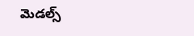మెడల్స్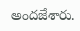అందజేశారు.